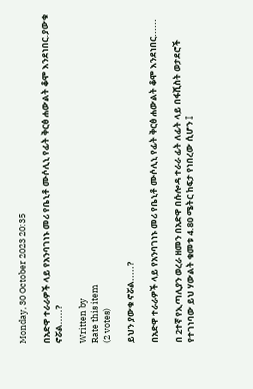Monday, 30 October 2023 20:35

በአድዋ ተራራዎች ላይ የአንባገነኑ መሪ የቤኒቶ ሙሶሊኒ የፊት ቅርፅ ሐውልት ቆሞ እንደነበር.ያውቁ ኖሯል.....?

Written by
Rate this item
(2 votes)

ይህን ያውቁ ኖሯል.....?

በአድዋ ተራራዎች ላይ የአንባገነኑ መሪ የቤኒቶ ሙሶሊኒ የፊት ቅርፅ ሐውልት ቆሞ እንደነበር......

በ 2ተኛ የኢጣሊያን ወረራ ዘመን በአድዋ በሱሎዳ ተራራ ፊት ለፊት ላይ በፋሺስት ወታደሮች የተገነባው ይህ ሃውልት ቁመቱ 4.80 ሜትር ከፍታ የነበረው ሲሆን ፤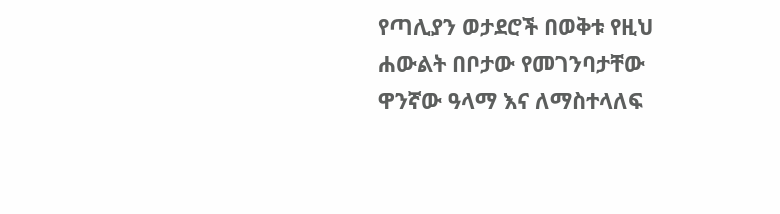የጣሊያን ወታደሮች በወቅቱ የዚህ ሐውልት በቦታው የመገንባታቸው ዋንኛው ዓላማ እና ለማስተላለፍ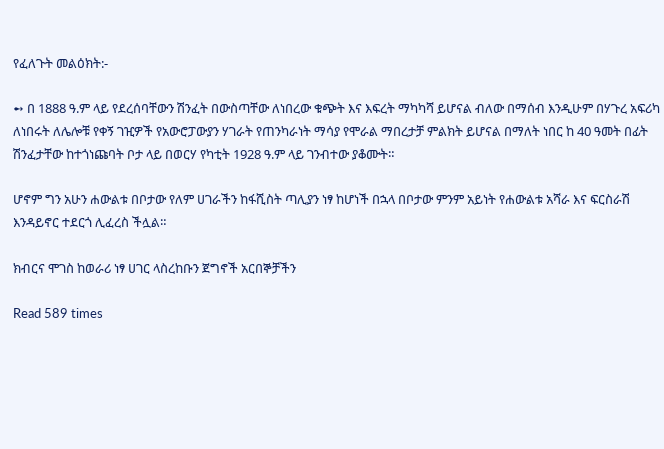የፈለጉት መልዕክት:-

➻ በ 1888 ዓ.ም ላይ የደረሰባቸውን ሽንፈት በውስጣቸው ለነበረው ቁጭት እና እፍረት ማካካሻ ይሆናል ብለው በማሰብ እንዲሁም በሃጉረ አፍሪካ ለነበሩት ለሌሎቹ የቀኝ ገዢዎች የአውሮፓውያን ሃገራት የጠንካራነት ማሳያ የሞራል ማበረታቻ ምልክት ይሆናል በማለት ነበር ከ 40 ዓመት በፊት ሽንፈታቸው ከተጎነጩባት ቦታ ላይ በወርሃ የካቲት 1928 ዓ.ም ላይ ገንብተው ያቆሙት።

ሆኖም ግን አሁን ሐውልቱ በቦታው የለም ሀገራችን ከፋሺስት ጣሊያን ነፃ ከሆነች በኋላ በቦታው ምንም አይነት የሐውልቱ አሻራ እና ፍርስራሽ እንዳይኖር ተደርጎ ሊፈረስ ችሏል።

ክብርና ሞገስ ከወራሪ ነፃ ሀገር ላስረከቡን ጀግኖች አርበኞቻችን

Read 589 times